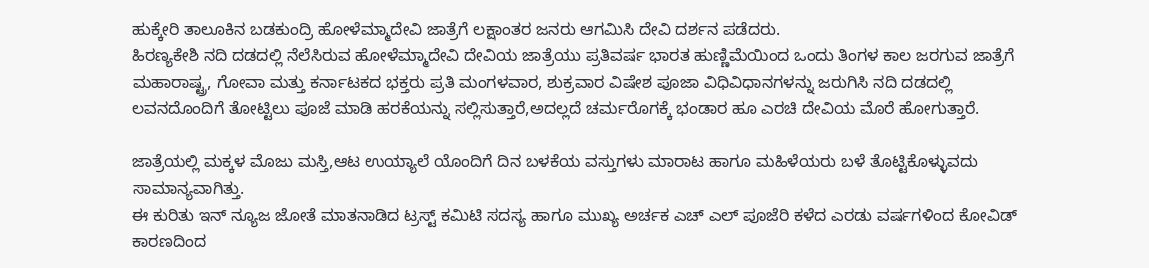ಹುಕ್ಕೇರಿ ತಾಲೂಕಿನ ಬಡಕುಂದ್ರಿ ಹೋಳೆಮ್ಮಾದೇವಿ ಜಾತ್ರೆಗೆ ಲಕ್ಷಾಂತರ ಜನರು ಆಗಮಿಸಿ ದೇವಿ ದರ್ಶನ ಪಡೆದರು.
ಹಿರಣ್ಯಕೇಶಿ ನದಿ ದಡದಲ್ಲಿ ನೆಲೆಸಿರುವ ಹೋಳೆಮ್ಮಾದೇವಿ ದೇವಿಯ ಜಾತ್ರೆಯು ಪ್ರತಿವರ್ಷ ಭಾರತ ಹುಣ್ಣಿಮೆಯಿಂದ ಒಂದು ತಿಂಗಳ ಕಾಲ ಜರಗುವ ಜಾತ್ರೆಗೆ ಮಹಾರಾಷ್ಟ್ರ, ಗೋವಾ ಮತ್ತು ಕರ್ನಾಟಕದ ಭಕ್ತರು ಪ್ರತಿ ಮಂಗಳವಾರ, ಶುಕ್ರವಾರ ವಿಷೇಶ ಪೂಜಾ ವಿಧಿವಿಧಾನಗಳನ್ನು ಜರುಗಿಸಿ ನದಿ ದಡದಲ್ಲಿ ಲವನದೊಂದಿಗೆ ತೋಟ್ಟಿಲು ಪೂಜೆ ಮಾಡಿ ಹರಕೆಯನ್ನು ಸಲ್ಲಿಸುತ್ತಾರೆ,ಅದಲ್ಲದೆ ಚರ್ಮರೊಗಕ್ಕೆ ಭಂಡಾರ ಹೂ ಎರಚಿ ದೇವಿಯ ಮೊರೆ ಹೋಗುತ್ತಾರೆ.

ಜಾತ್ರೆಯಲ್ಲಿ ಮಕ್ಕಳ ಮೊಜು ಮಸ್ತಿ,ಆಟ ಉಯ್ಯಾಲೆ ಯೊಂದಿಗೆ ದಿನ ಬಳಕೆಯ ವಸ್ತುಗಳು ಮಾರಾಟ ಹಾಗೂ ಮಹಿಳೆಯರು ಬಳೆ ತೊಟ್ಟಿಕೊಳ್ಳುವದು ಸಾಮಾನ್ಯವಾಗಿತ್ತು.
ಈ ಕುರಿತು ಇನ್ ನ್ಯೂಜ ಜೋತೆ ಮಾತನಾಡಿದ ಟ್ರಸ್ಟ್ ಕಮಿಟಿ ಸದಸ್ಯ ಹಾಗೂ ಮುಖ್ಯ ಅರ್ಚಕ ಎಚ್ ಎಲ್ ಪೂಜೆರಿ ಕಳೆದ ಎರಡು ವರ್ಷಗಳಿಂದ ಕೋವಿಡ್ ಕಾರಣದಿಂದ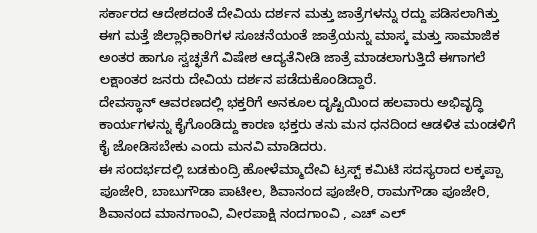ಸರ್ಕಾರದ ಆದೇಶದಂತೆ ದೇವಿಯ ದರ್ಶನ ಮತ್ತು ಜಾತ್ರೆಗಳನ್ನು ರದ್ದು ಪಡಿಸಲಾಗಿತ್ತು ಈಗ ಮತ್ತೆ ಜಿಲ್ಲಾಧಿಕಾರಿಗಳ ಸೂಚನೆಯಂತೆ ಜಾತ್ರೆಯನ್ನು ಮಾಸ್ಕ ಮತ್ತು ಸಾಮಾಜಿಕ ಅಂತರ ಹಾಗೂ ಸ್ವಚ್ಛತೆಗೆ ವಿಷೇಶ ಆದ್ಯತೆನೀಡಿ ಜಾತ್ರೆ ಮಾಡಲಾಗುತ್ತಿದೆ ಈಗಾಗಲೆ ಲಕ್ಷಾಂತರ ಜನರು ದೇವಿಯ ದರ್ಶನ ಪಡೆದುಕೊಂಡಿದ್ದಾರೆ.
ದೇವಸ್ಥಾನ್ ಆವರಣದಲ್ಲಿ ಭಕ್ತರಿಗೆ ಅನಕೂಲ ದೃಷ್ಟಿಯಿಂದ ಹಲವಾರು ಅಭಿವೃದ್ಧಿ ಕಾರ್ಯಗಳನ್ನು ಕೈಗೊಂಡಿದ್ದು ಕಾರಣ ಭಕ್ತರು ತನು ಮನ ಧನದಿಂದ ಆಡಳಿತ ಮಂಡಳಿಗೆ ಕೈ ಜೋಡಿಸಬೇಕು ಎಂದು ಮನವಿ ಮಾಡಿದರು.
ಈ ಸಂದರ್ಭದಲ್ಲಿ ಬಡಕುಂದ್ರಿ ಹೋಳೆಮ್ಮಾದೇವಿ ಟ್ರಸ್ಟ್ ಕಮಿಟಿ ಸದಸ್ಯರಾದ ಲಕ್ಕಪ್ಪಾ ಪೂಜೇರಿ, ಬಾಬುಗೌಡಾ ಪಾಟೀಲ, ಶಿವಾನಂದ ಪೂಜೇರಿ, ರಾಮಗೌಡಾ ಪೂಜೇರಿ, ಶಿವಾನಂದ ಮಾನಗಾಂವಿ, ವೀರಪಾಕ್ಷಿ ನಂದಗಾಂವಿ , ಎಚ್ ಎಲ್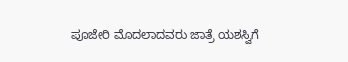ಪೂಜೇರಿ ಮೊದಲಾದವರು ಜಾತ್ರೆ ಯಶಸ್ವಿಗೆ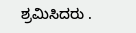ಶ್ರಮಿಸಿದರು .